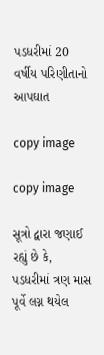પડધરીમાં 20 વર્ષીય પરિણીતાનો આપઘાત

copy image

copy image

સૂત્રો દ્વારા જણાઈ રહ્યું છે કે, પડધરીમાં ત્રણ માસ પૂર્વે લગ્ન થયેલ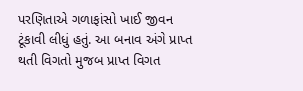પરણિતાએ ગળાફાંસો ખાઈ જીવન ટૂંકાવી લીધું હતું. આ બનાવ અંગે પ્રાપ્ત થતી વિગતો મુજબ પ્રાપ્ત વિગત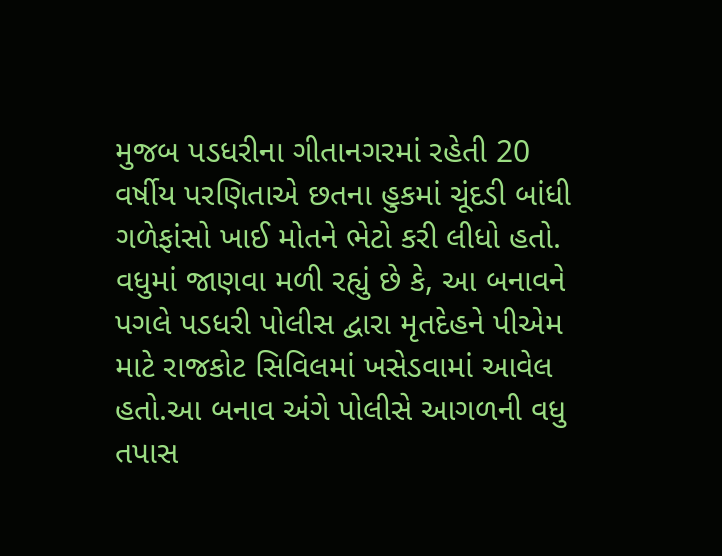મુજબ પડધરીના ગીતાનગરમાં રહેતી 20 વર્ષીય પરણિતાએ છતના હુકમાં ચૂંદડી બાંધી ગળેફાંસો ખાઈ મોતને ભેટો કરી લીધો હતો. વધુમાં જાણવા મળી રહ્યું છે કે, આ બનાવને પગલે પડધરી પોલીસ દ્વારા મૃતદેહને પીએમ માટે રાજકોટ સિવિલમાં ખસેડવામાં આવેલ હતો.આ બનાવ અંગે પોલીસે આગળની વધુ તપાસ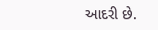આદરી છે.